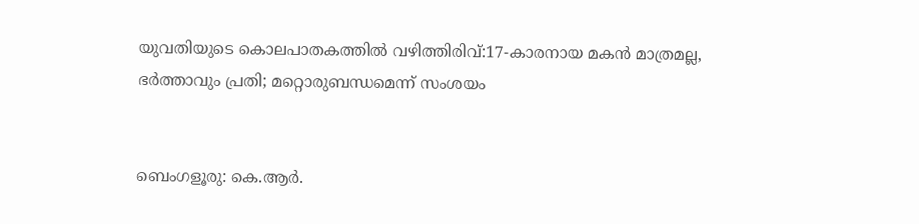യുവതിയുടെ കൊലപാതകത്തിൽ വഴിത്തിരിവ്:17-കാരനായ മകൻ മാത്രമല്ല, ഭർത്താവും പ്രതി; മറ്റൊരുബന്ധമെന്ന് സംശയം


ബെംഗളൂരു: കെ.ആര്‍.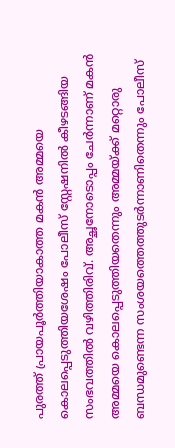പുരത്ത് പ്രായപൂര്‍ത്തിയാകാത്ത മകന്‍ അമ്മയെ കൊലപ്പെടുത്തിയശേഷം പോലീസ് സ്റ്റേഷനില്‍ കീഴടങ്ങിയ സംഭവത്തില്‍ വഴിത്തിരിവ്. അച്ഛനോടൊപ്പം ചേര്‍ന്നാണ് മകന്‍ അമ്മയെ കൊലപ്പെടുത്തിയതെന്നും അമ്മയ്ക്ക് മറ്റൊരു ബന്ധമുണ്ടെന്ന സംശയത്തെത്തുടര്‍ന്നാണിതെന്നും പോലീസ്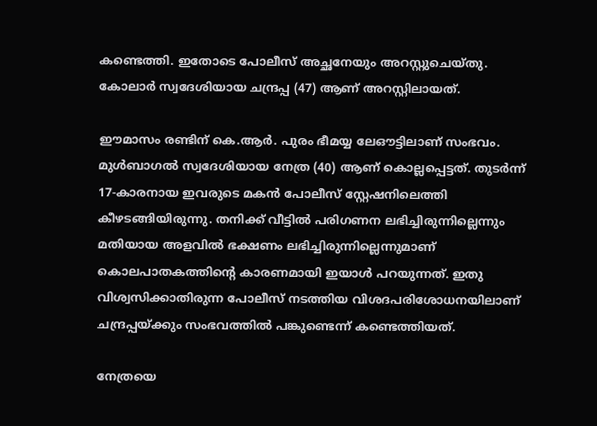കണ്ടെത്തി. ഇതോടെ പോലീസ് അച്ഛനേയും അറസ്റ്റുചെയ്തു. കോലാര്‍ സ്വദേശിയായ ചന്ദ്രപ്പ (47) ആണ് അറസ്റ്റിലായത്.

ഈമാസം രണ്ടിന് കെ.ആര്‍. പുരം ഭീമയ്യ ലേഔട്ടിലാണ് സംഭവം. മുള്‍ബാഗല്‍ സ്വദേശിയായ നേത്ര (40) ആണ് കൊല്ലപ്പെട്ടത്. തുടര്‍ന്ന് 17-കാരനായ ഇവരുടെ മകന്‍ പോലീസ് സ്റ്റേഷനിലെത്തി കീഴടങ്ങിയിരുന്നു. തനിക്ക് വീട്ടില്‍ പരിഗണന ലഭിച്ചിരുന്നില്ലെന്നും മതിയായ അളവില്‍ ഭക്ഷണം ലഭിച്ചിരുന്നില്ലെന്നുമാണ് കൊലപാതകത്തിന്റെ കാരണമായി ഇയാള്‍ പറയുന്നത്. ഇതു വിശ്വസിക്കാതിരുന്ന പോലീസ് നടത്തിയ വിശദപരിശോധനയിലാണ് ചന്ദ്രപ്പയ്ക്കും സംഭവത്തില്‍ പങ്കുണ്ടെന്ന് കണ്ടെത്തിയത്.

നേത്രയെ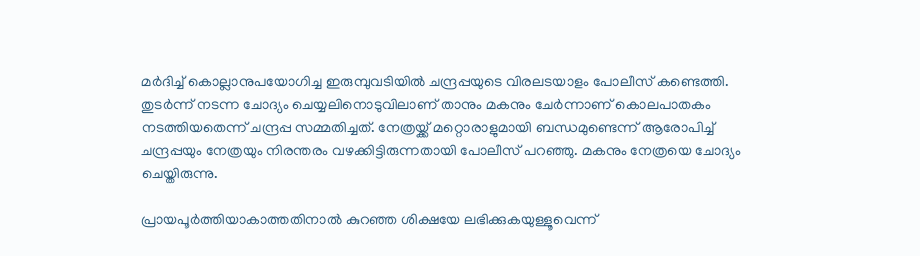മര്‍ദിച്ച് കൊല്ലാനുപയോഗിച്ച ഇരുമ്പുവടിയില്‍ ചന്ദ്രപ്പയുടെ വിരലടയാളം പോലീസ് കണ്ടെത്തി. തുടര്‍ന്ന് നടന്ന ചോദ്യം ചെയ്യലിനൊടുവിലാണ് താനും മകനും ചേര്‍ന്നാണ് കൊലപാതകം നടത്തിയതെന്ന് ചന്ദ്രപ്പ സമ്മതിച്ചത്. നേത്രയ്ക്ക് മറ്റൊരാളുമായി ബന്ധമുണ്ടെന്ന് ആരോപിച്ച് ചന്ദ്രപ്പയും നേത്രയും നിരന്തരം വഴക്കിട്ടിരുന്നതായി പോലീസ് പറഞ്ഞു. മകനും നേത്രയെ ചോദ്യം ചെയ്തിരുന്നു.

പ്രായപൂര്‍ത്തിയാകാത്തതിനാല്‍ കുറഞ്ഞ ശിക്ഷയേ ലഭിക്കുകയുള്ളൂവെന്ന്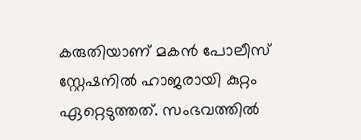കരുതിയാണ് മകന്‍ പോലീസ് സ്റ്റേഷനില്‍ ഹാജരായി കുറ്റം ഏറ്റെടുത്തത്. സംഭവത്തില്‍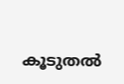കൂടുതല്‍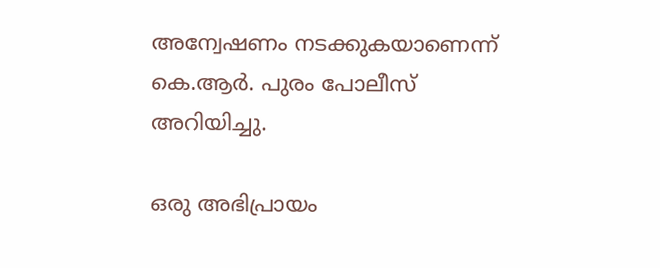അന്വേഷണം നടക്കുകയാണെന്ന് കെ.ആര്‍. പുരം പോലീസ് അറിയിച്ചു.

ഒരു അഭിപ്രായം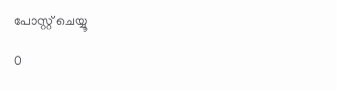പോസ്റ്റ് ചെയ്യൂ

0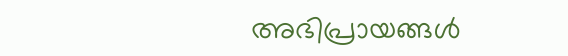അഭിപ്രായങ്ങള്‍